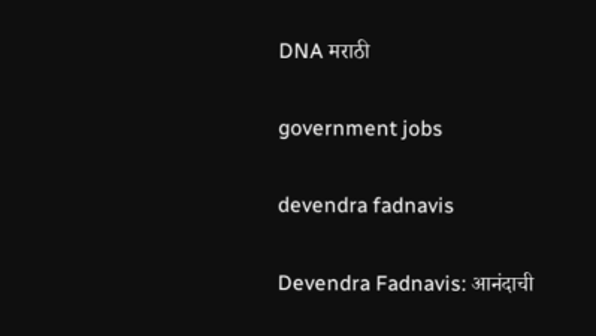DNA मराठी

government jobs

devendra fadnavis

Devendra Fadnavis: आनंदाची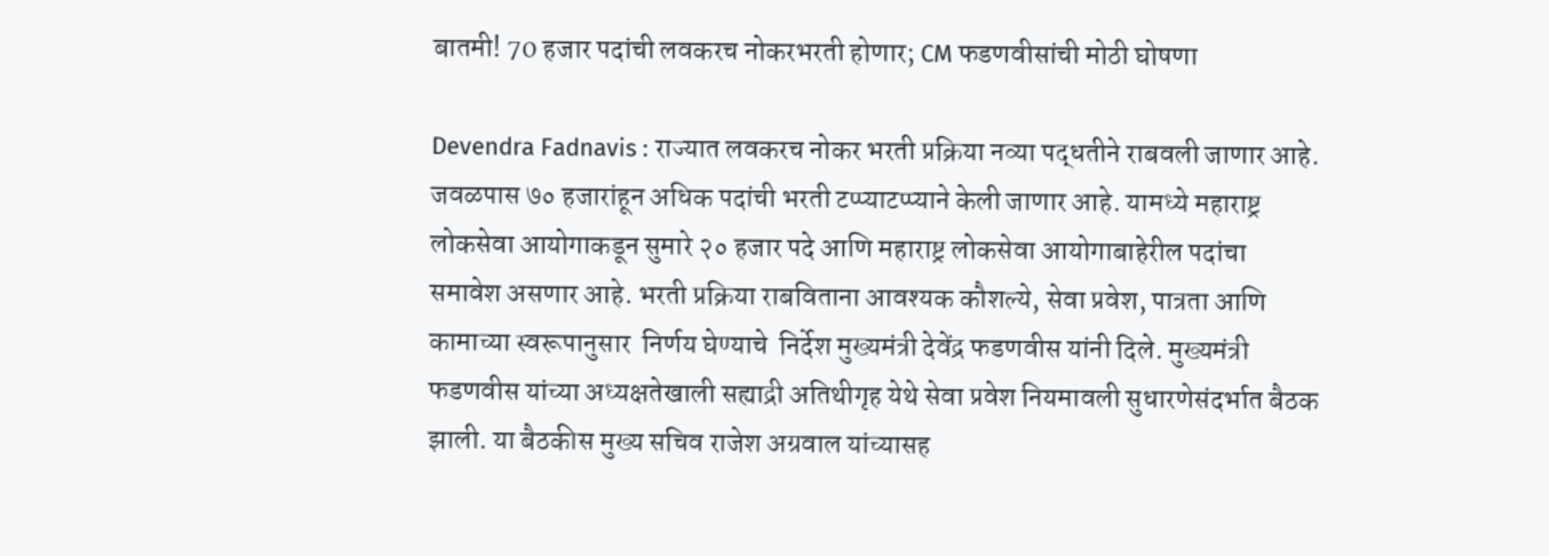बातमी! 70 हजार पदांची लवकरच नोकरभरती होणार; CM फडणवीसांची मोठी घोषणा

Devendra Fadnavis : राज्यात लवकरच नोकर भरती प्रक्रिया नव्या पद्धतीने राबवली जाणार आहे. जवळपास ७० हजारांहून अधिक पदांची भरती टप्प्याटप्प्याने केली जाणार आहे. यामध्ये महाराष्ट्र लोकसेवा आयोगाकडून सुमारे २० हजार पदे आणि महाराष्ट्र लोकसेवा आयोगाबाहेरील पदांचा समावेश असणार आहे. भरती प्रक्रिया राबविताना आवश्यक कौशल्ये, सेवा प्रवेश, पात्रता आणि कामाच्या स्वरूपानुसार  निर्णय घेण्याचे  निर्देश मुख्यमंत्री देवेंद्र फडणवीस यांनी दिले. मुख्यमंत्री फडणवीस यांच्या अध्यक्षतेखाली सह्याद्री अतिथीगृह येथे सेवा प्रवेश नियमावली सुधारणेसंदर्भात बैठक झाली. या बैठकीस मुख्य सचिव राजेश अग्रवाल यांच्यासह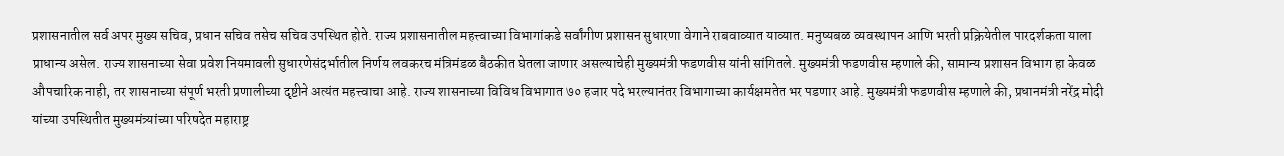प्रशासनातील सर्व अपर मुख्य सचिव, प्रधान सचिव तसेच सचिव उपस्थित होते. राज्य प्रशासनातील महत्त्वाच्या विभागांकडे सर्वांगीण प्रशासन सुधारणा वेगाने राबवाव्यात याव्यात. मनुष्यबळ व्यवस्थापन आणि भरती प्रक्रियेतील पारदर्शकता याला प्राधान्य असेल. राज्य शासनाच्या सेवा प्रवेश नियमावली सुधारणेसंदर्भातील निर्णय लवकरच मंत्रिमंडळ बैठकीत घेतला जाणार असल्याचेही मुख्यमंत्री फडणवीस यांनी सांगितले. मुख्यमंत्री फडणवीस म्हणाले की, सामान्य प्रशासन विभाग हा केवळ औपचारिक नाही, तर शासनाच्या संपूर्ण भरती प्रणालीच्या दृष्टीने अत्यंत महत्त्वाचा आहे. राज्य शासनाच्या विविध विभागात ७० हजार पदे भरल्यानंतर विभागाच्या कार्यक्षमतेत भर पडणार आहे. मुख्यमंत्री फडणवीस म्हणाले की, प्रधानमंत्री नरेंद्र मोदी यांच्या उपस्थितीत मुख्यमंत्र्यांच्या परिषदेत महाराष्ट्र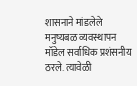शासनाने मांडलेले मनुष्यबळ व्यवस्थापन मॉडेल सर्वाधिक प्रशंसनीय ठरले. त्यावेळी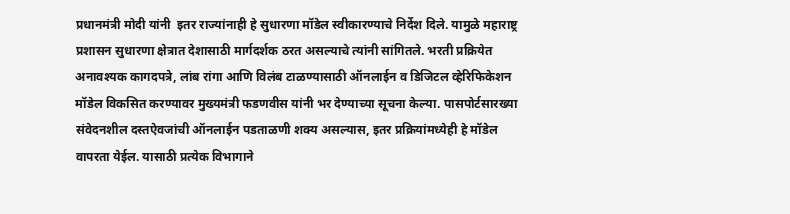प्रधानमंत्री मोदी यांनी  इतर राज्यांनाही हे सुधारणा मॉडेल स्वीकारण्याचे निर्देश दिले. यामुळे महाराष्ट्र प्रशासन सुधारणा क्षेत्रात देशासाठी मार्गदर्शक ठरत असल्याचे त्यांनी सांगितले. भरती प्रक्रियेत अनावश्यक कागदपत्रे, लांब रांगा आणि विलंब टाळण्यासाठी ऑनलाईन व डिजिटल व्हेरिफिकेशन मॉडेल विकसित करण्यावर मुख्यमंत्री फडणवीस यांनी भर देण्याच्या सूचना केल्या. पासपोर्टसारख्या संवेदनशील दस्तऐवजांची ऑनलाईन पडताळणी शक्य असल्यास, इतर प्रक्रियांमध्येही हे मॉडेल वापरता येईल. यासाठी प्रत्येक विभागाने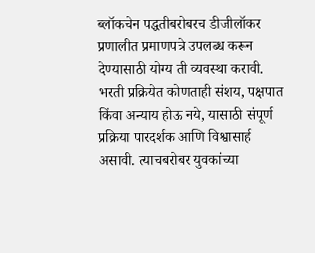ब्लॉकचेन पद्धतीबरोबरच डीजीलॉकर प्रणालीत प्रमाणपत्रे उपलब्ध करून देण्यासाठी योग्य ती व्यवस्था करावी. भरती प्रक्रियेत कोणताही संशय, पक्षपात किंवा अन्याय होऊ नये, यासाठी संपूर्ण प्रक्रिया पारदर्शक आणि विश्वासार्ह असावी. त्याचबरोबर युवकांच्या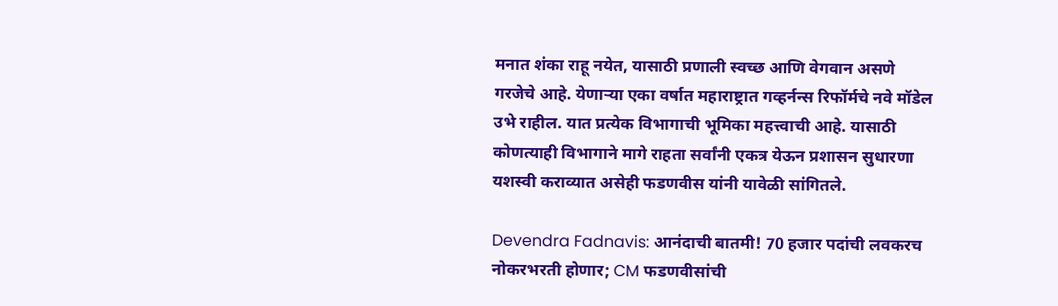मनात शंका राहू नयेत, यासाठी प्रणाली स्वच्छ आणि वेगवान असणे गरजेचे आहे. येणाऱ्या एका वर्षात महाराष्ट्रात गव्हर्नन्स रिफॉर्मचे नवे मॉडेल उभे राहील. यात प्रत्येक विभागाची भूमिका महत्त्वाची आहे. यासाठी कोणत्याही विभागाने मागे राहता सर्वांनी एकत्र येऊन प्रशासन सुधारणा यशस्वी कराव्यात असेही फडणवीस यांनी यावेळी सांगितले.

Devendra Fadnavis: आनंदाची बातमी! 70 हजार पदांची लवकरच नोकरभरती होणार; CM फडणवीसांची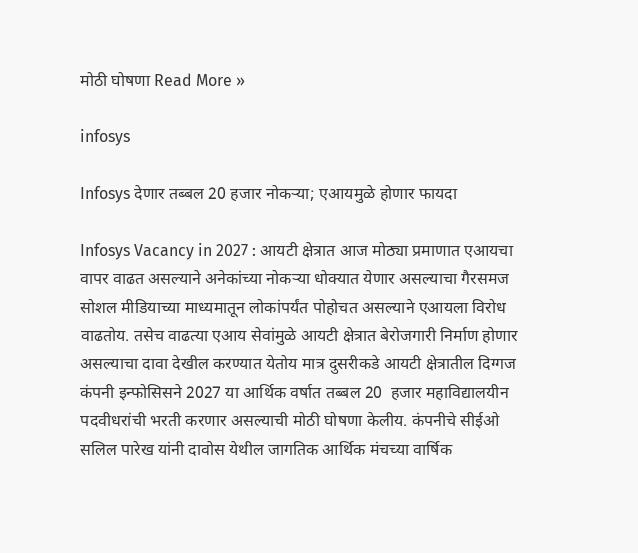मोठी घोषणा Read More »

infosys

Infosys देणार तब्बल 20 हजार नोकऱ्या; एआयमुळे होणार फायदा

Infosys Vacancy in 2027 : आयटी क्षेत्रात आज मोठ्या प्रमाणात एआयचा वापर वाढत असल्याने अनेकांच्या नोकऱ्या धोक्यात येणार असल्याचा गैरसमज सोशल मीडियाच्या माध्यमातून लोकांपर्यंत पोहोचत असल्याने एआयला विरोध वाढतोय. तसेच वाढत्या एआय सेवांमुळे आयटी क्षेत्रात बेरोजगारी निर्माण होणार असल्याचा दावा देखील करण्यात येतोय मात्र दुसरीकडे आयटी क्षेत्रातील दिग्गज कंपनी इन्फोसिसने 2027 या आर्थिक वर्षात तब्बल 20  हजार महाविद्यालयीन पदवीधरांची भरती करणार असल्याची मोठी घोषणा केलीय. कंपनीचे सीईओ सलिल पारेख यांनी दावोस येथील जागतिक आर्थिक मंचच्या वार्षिक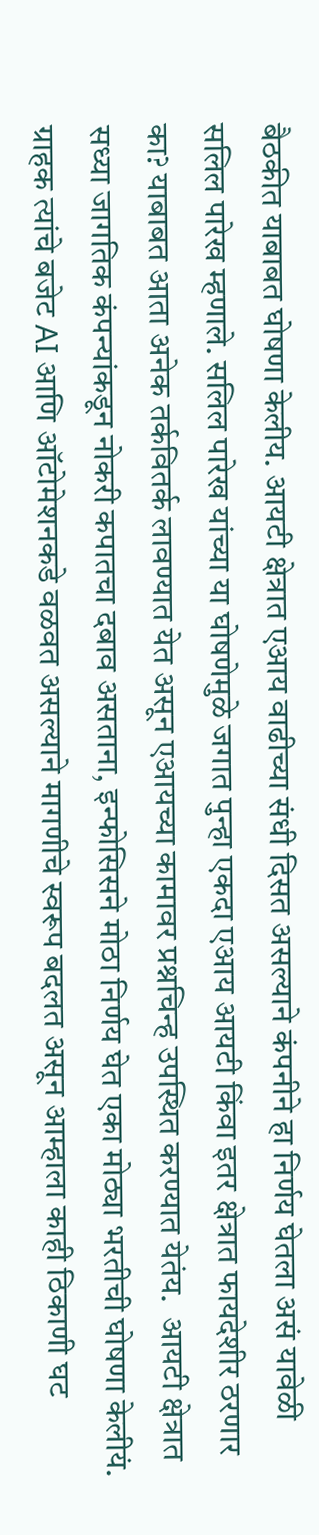बैठकीत याबाबत घोषणा केलीय. आयटी क्षेत्रात एआय वाढीच्या संधी दिसत असल्याने कंपनीने हा निर्णय घेतला असं यावेळी सलिल पारेख म्हणाले. सलिल पारेख यांच्या या घोषणेमुळे जगात पुन्हा एकदा एआय आयटी किंवा इतर क्षेत्रात फायदेशीर ठरणार का? याबाबत आता अनेक तर्कवितर्क लावण्यात येत असून एआयच्या कामावर प्रश्नचिन्ह उपस्थित करण्यात येतंय.  आयटी क्षेत्रात सध्या जागतिक कंपन्यांकडून नोकरी कपातचा दबाव असताना, इन्फोसिसने मोठा निर्णय घेत एका मोठ्या भरतीची घोषणा केलीयं. ग्राहक त्यांचे बजेट AI आणि ऑटोमेशनकडे वळवत असल्याने मागणीचे स्वरूप बदलत असून आम्हाला काही ठिकाणी घट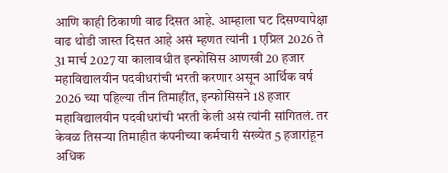आणि काही ठिकाणी वाढ दिसत आहे. आम्हाला घट दिसण्यापेक्षा वाढ थोडी जास्त दिसत आहे असं म्हणत त्यांनी 1 एप्रिल 2026 ते 31 मार्च 2027 या कालावधीत इन्फोसिस आणखी 20 हजार महाविद्यालयीन पदवीधरांची भरती करणार असून आर्थिक वर्ष 2026 च्या पहिल्या तीन तिमाहींत, इन्फोसिसने 18 हजार महाविद्यालयीन पदवीधरांची भरती केली असं त्यांनी सांगितलं. तर केवळ तिसऱ्या तिमाहीत कंपनीच्या कर्मचारी संख्येत 5 हजारांहून अधिक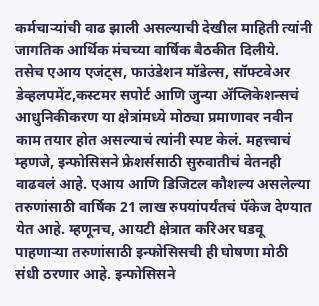कर्मचाऱ्यांची वाढ झाली असल्याची देखील माहिती त्यांनी जागतिक आर्थिक मंचच्या वार्षिक बैठकीत दिलीये.  तसेच एआय एजंट्स, फाउंडेशन मॉडेल्स, सॉफ्टवेअर डेव्हलपमेंट,कस्टमर सपोर्ट आणि जुन्या ॲप्लिकेशन्सचं आधुनिकीकरण या क्षेत्रांमध्ये मोठ्या प्रमाणावर नवीन काम तयार होत असल्याचं त्यांनी स्पष्ट केलं. महत्त्वाचं म्हणजे, इन्फोसिसने फ्रेशर्ससाठी सुरुवातीचं वेतनही वाढवलं आहे. एआय आणि डिजिटल कौशल्य असलेल्या तरुणांसाठी वार्षिक 21 लाख रुपयांपर्यंतचं पॅकेज देण्यात येत आहे. म्हणूनच, आयटी क्षेत्रात करिअर घडवू पाहणाऱ्या तरुणांसाठी इन्फोसिसची ही घोषणा मोठी संधी ठरणार आहे. इन्फोसिसने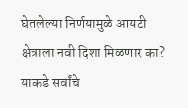घेतलेल्या निर्णयामुळे आयटी क्षेत्राला नवी दिशा मिळणार का? याकडे सर्वांचे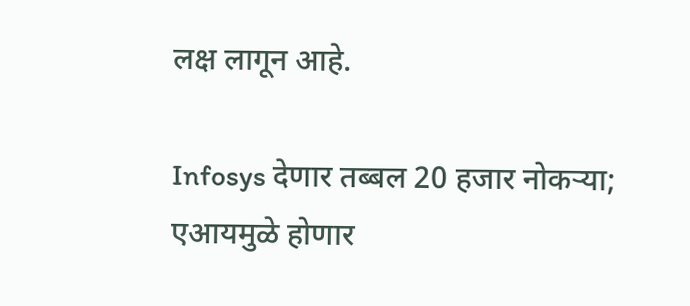लक्ष लागून आहे.

Infosys देणार तब्बल 20 हजार नोकऱ्या; एआयमुळे होणार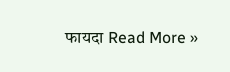फायदा Read More »